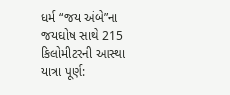ધર્મ “જય અંબે”ના જયઘોષ સાથે 215 કિલોમીટરની આસ્થા યાત્રા પૂર્ણ: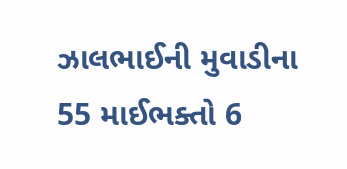ઝાલભાઈની મુવાડીના 55 માઈભક્તો 6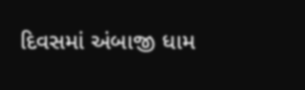દિવસમાં અંબાજી ધામ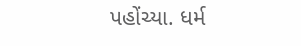પહોંચ્યા. ધર્મ